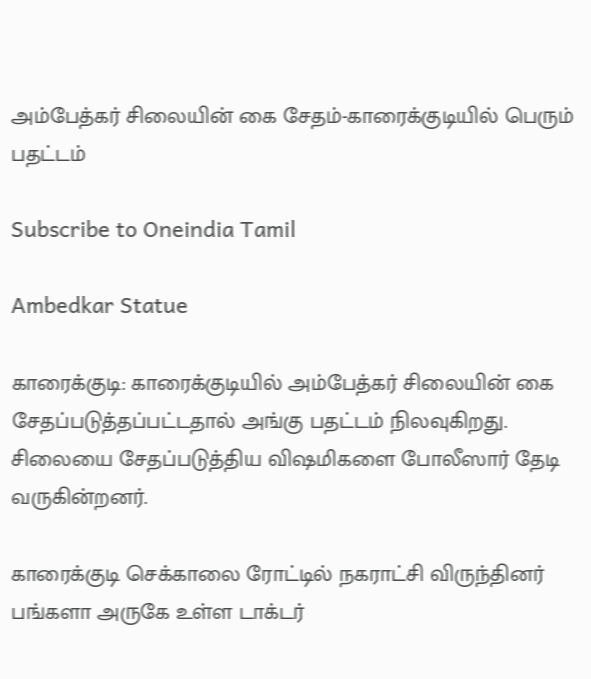அம்பேத்கர் சிலையின் கை சேதம்-காரைக்குடியில் பெரும் பதட்டம்

Subscribe to Oneindia Tamil

Ambedkar Statue

காரைக்குடி: காரைக்குடியில் அம்பேத்கர் சிலையின் கை சேதப்படுத்தப்பட்டதால் அங்கு பதட்டம் நிலவுகிறது. சிலையை சேதப்படுத்திய விஷமிகளை போலீஸார் தேடி வருகின்றனர்.

காரைக்குடி செக்காலை ரோட்டில் நகராட்சி விருந்தினர் பங்களா அருகே உள்ள டாக்டர்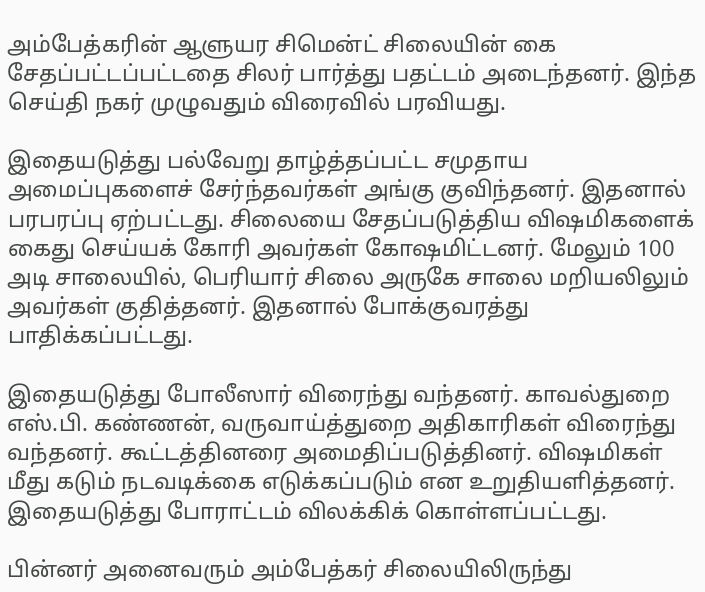அம்பேத்கரின் ஆளுயர சிமென்ட் சிலையின் கை சேதப்பட்டப்பட்டதை சிலர் பார்த்து பதட்டம் அடைந்தனர். இந்த செய்தி நகர் முழுவதும் விரைவில் பரவியது.

இதையடுத்து பல்வேறு தாழ்த்தப்பட்ட சமுதாய அமைப்புகளைச் சேர்ந்தவர்கள் அங்கு குவிந்தனர். இதனால் பரபரப்பு ஏற்பட்டது. சிலையை சேதப்படுத்திய விஷமிகளைக் கைது செய்யக் கோரி அவர்கள் கோஷமிட்டனர். மேலும் 100 அடி சாலையில், பெரியார் சிலை அருகே சாலை மறியலிலும் அவர்கள் குதித்தனர். இதனால் போக்குவரத்து பாதிக்கப்பட்டது.

இதையடுத்து போலீஸார் விரைந்து வந்தனர். காவல்துறை எஸ்.பி. கண்ணன், வருவாய்த்துறை அதிகாரிகள் விரைந்து வந்தனர். கூட்டத்தினரை அமைதிப்படுத்தினர். விஷமிகள் மீது கடும் நடவடிக்கை எடுக்கப்படும் என உறுதியளித்தனர். இதையடுத்து போராட்டம் விலக்கிக் கொள்ளப்பட்டது.

பின்னர் அனைவரும் அம்பேத்கர் சிலையிலிருந்து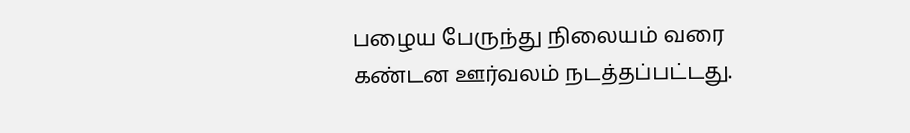பழைய பேருந்து நிலையம் வரை கண்டன ஊர்வலம் நடத்தப்பட்டது.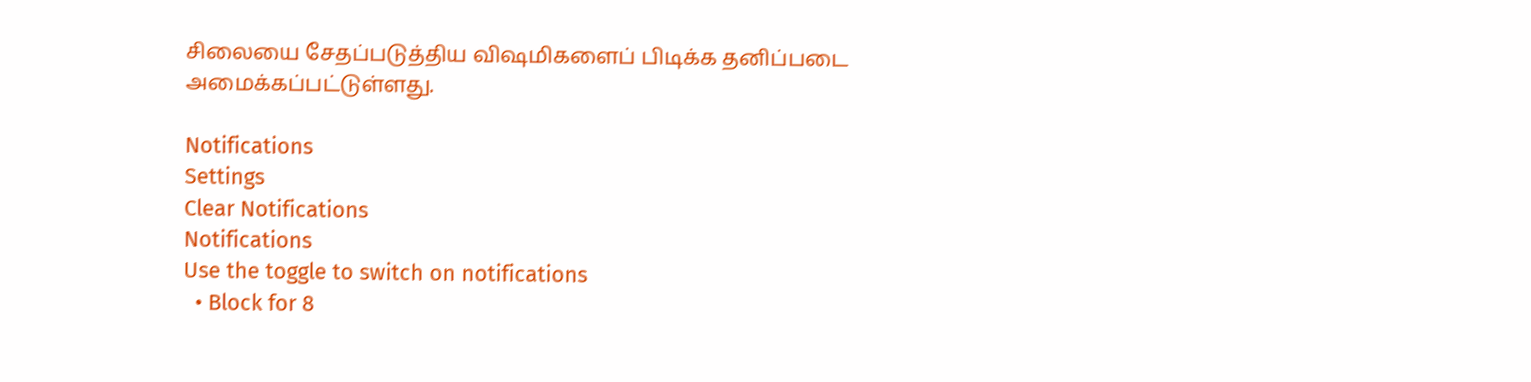சிலையை சேதப்படுத்திய விஷமிகளைப் பிடிக்க தனிப்படை அமைக்கப்பட்டுள்ளது.

Notifications
Settings
Clear Notifications
Notifications
Use the toggle to switch on notifications
  • Block for 8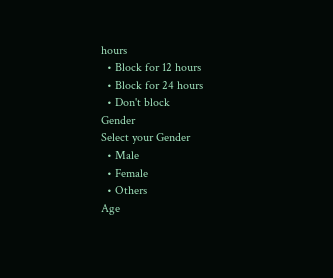hours
  • Block for 12 hours
  • Block for 24 hours
  • Don't block
Gender
Select your Gender
  • Male
  • Female
  • Others
Age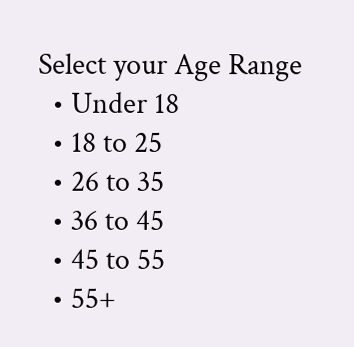Select your Age Range
  • Under 18
  • 18 to 25
  • 26 to 35
  • 36 to 45
  • 45 to 55
  • 55+